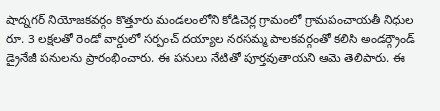షాద్నగర్ నియోజకవర్గం కొత్తూరు మండలంలోని కోడిచెర్ల గ్రామంలో గ్రామపంచాయతీ నిధుల రూ. 3 లక్షలతో రెండో వార్డులో సర్పంచ్ దయ్యాల నరసమ్మ పాలకవర్గంతో కలిసి అండర్గ్రౌండ్ డ్రైనేజీ పనులను ప్రారంభించారు. ఈ పనులు నేటితో పూర్తవుతాయని ఆమె తెలిపారు. ఈ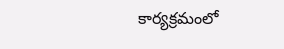కార్యక్రమంలో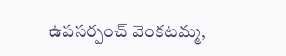ఉపసర్పంచ్ వెంకటమ్మ,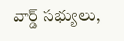వార్డ్ సభ్యులు,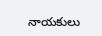నాయకులు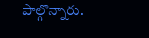పాల్గొన్నారు.